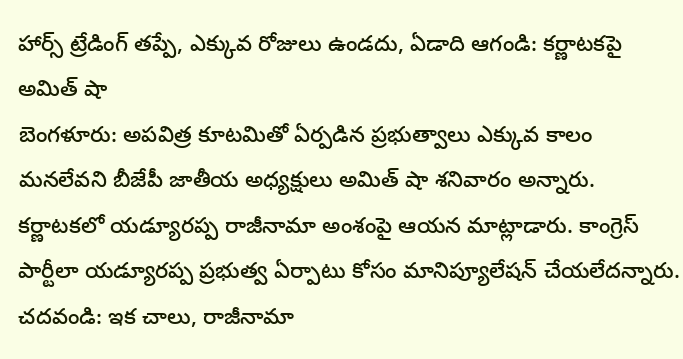హార్స్ ట్రేడింగ్ తప్పే, ఎక్కువ రోజులు ఉండదు, ఏడాది ఆగండి: కర్ణాటకపై అమిత్ షా
బెంగళూరు: అపవిత్ర కూటమితో ఏర్పడిన ప్రభుత్వాలు ఎక్కువ కాలం మనలేవని బీజేపీ జాతీయ అధ్యక్షులు అమిత్ షా శనివారం అన్నారు. కర్ణాటకలో యడ్యూరప్ప రాజీనామా అంశంపై ఆయన మాట్లాడారు. కాంగ్రెస్ పార్టీలా యడ్యూరప్ప ప్రభుత్వ ఏర్పాటు కోసం మానిప్యూలేషన్ చేయలేదన్నారు.
చదవండి: ఇక చాలు, రాజీనామా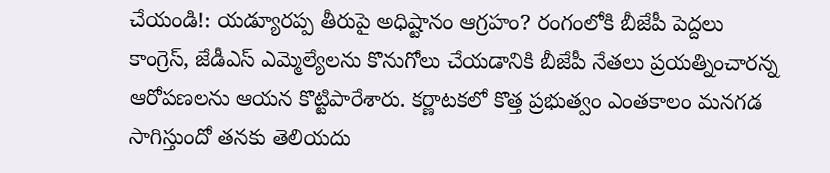చేయండి!: యడ్యూరప్ప తీరుపై అధిష్టానం ఆగ్రహం? రంగంలోకి బీజేపీ పెద్దలు
కాంగ్రెస్, జేడీఎస్ ఎమ్మెల్యేలను కొనుగోలు చేయడానికి బీజేపీ నేతలు ప్రయత్నించారన్న ఆరోపణలను ఆయన కొట్టిపారేశారు. కర్ణాటకలో కొత్త ప్రభుత్వం ఎంతకాలం మనగడ సాగిస్తుందో తనకు తెలియదు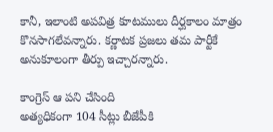కానీ, ఇలాంటి అపవిత్ర కూటములు దీర్ఘకాలం మాత్రం కొనసాగలేవన్నారు. కర్ణాటక ప్రజలు తమ పార్టీకే అనుకూలంగా తీర్పు ఇచ్చారన్నారు.

కాంగ్రెస్ ఆ పని చేసింది
అత్యధికంగా 104 సీట్లు బీజేపీకి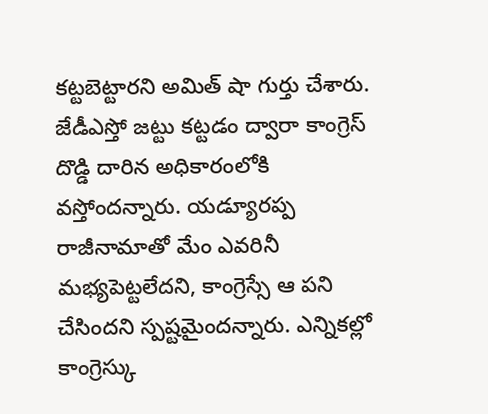కట్టబెట్టారని అమిత్ షా గుర్తు చేశారు. జేడీఎస్తో జట్టు కట్టడం ద్వారా కాంగ్రెస్ దొడ్డి దారిన అధికారంలోకి వస్తోందన్నారు. యడ్యూరప్ప రాజీనామాతో మేం ఎవరినీ మభ్యపెట్టలేదని, కాంగ్రెస్సే ఆ పని చేసిందని స్పష్టమైందన్నారు. ఎన్నికల్లో కాంగ్రెస్కు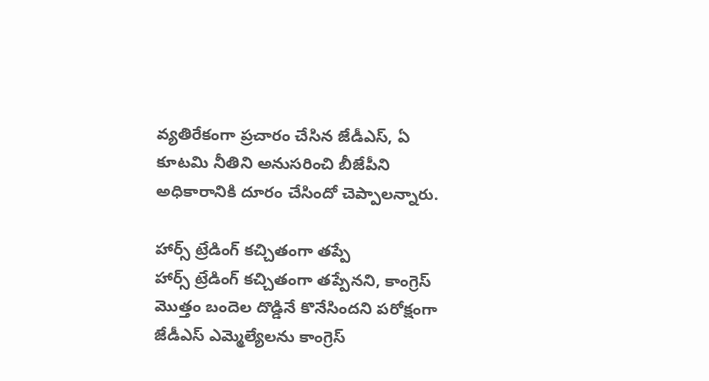వ్యతిరేకంగా ప్రచారం చేసిన జేడీఎస్, ఏ కూటమి నీతిని అనుసరించి బీజేపీని అధికారానికి దూరం చేసిందో చెప్పాలన్నారు.

హార్స్ ట్రేడింగ్ కచ్చితంగా తప్పే
హార్స్ ట్రేడింగ్ కచ్చితంగా తప్పేనని, కాంగ్రెస్ మొత్తం బందెల దొడ్డినే కొనేసిందని పరోక్షంగా జేడీఎస్ ఎమ్మెల్యేలను కాంగ్రెస్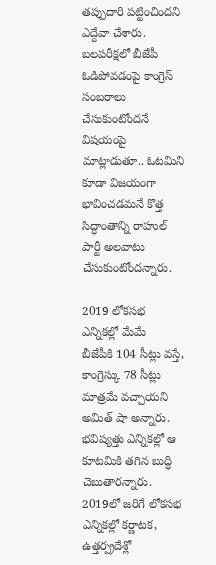తప్పుదారి పట్టించిందని ఎద్దేవా చేశారు. బలపరీక్షలో బీజేపీ ఓడిపోవడంపై కాంగ్రెస్ సంబరాలు చేసుకుంటోందనే విషయంపై మాట్లాడుతూ.. ఓటమిని కూడా విజయంగా భావించడమనే కొత్త సిద్ధాంతాన్ని రాహుల్ పార్టీ అలవాటు చేసుకుంటోందన్నారు.

2019 లోకసభ ఎన్నికల్లో మేమే
బీజేపీకి 104 సీట్లు వస్తే, కాంగ్రెస్కు 78 సీట్లు మాత్రమే వచ్చాయని అమిత్ షా అన్నారు. భవిష్యత్తు ఎన్నికల్లో ఆ కూటమికి తగిన బుద్ధి చెబుతారన్నారు. 2019లో జరిగే లోకసభ ఎన్నికల్లో కర్ణాటక, ఉత్తర్ప్రదేశ్లో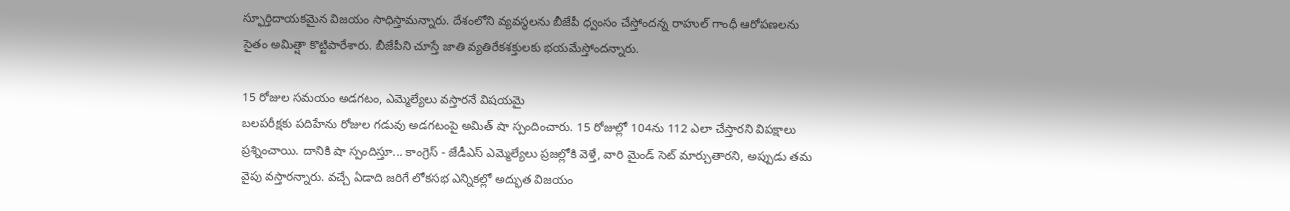స్ఫూర్తిదాయకమైన విజయం సాధిస్తామన్నారు. దేశంలోని వ్యవస్థలను బీజేపీ ధ్వంసం చేస్తోందన్న రాహుల్ గాంధీ ఆరోపణలను సైతం అమిత్షా కొట్టిపారేశారు. బీజేపీని చూస్తే జాతి వ్యతిరేకశక్తులకు భయమేస్తోందన్నారు.

15 రోజుల సమయం అడగటం, ఎమ్మెల్యేలు వస్తారనే విషయమై
బలపరీక్షకు పదిహేను రోజుల గడువు అడగటంపై అమిత్ షా స్పందించారు. 15 రోజుల్లో 104ను 112 ఎలా చేస్తారని విపక్షాలు ప్రశ్నించాయి. దానికి షా స్పందిస్తూ... కాంగ్రెస్ - జేడీఎస్ ఎమ్మెల్యేలు ప్రజల్లోకి వెళ్తే, వారి మైండ్ సెట్ మార్చుతారని, అప్పుడు తమ వైపు వస్తారన్నారు. వచ్చే ఏడాది జరిగే లోకసభ ఎన్నికల్లో అద్భుత విజయం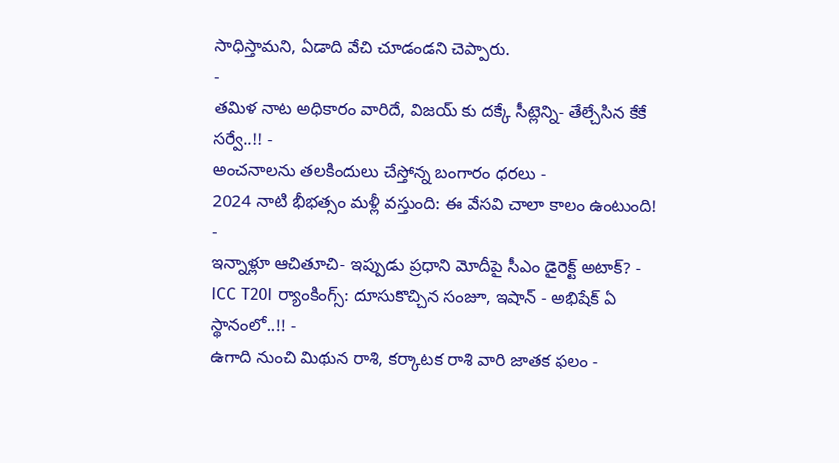సాధిస్తామని, ఏడాది వేచి చూడండని చెప్పారు.
-
తమిళ నాట అధికారం వారిదే, విజయ్ కు దక్కే సీట్లెన్ని- తేల్చేసిన కేకే సర్వే..!! -
అంచనాలను తలకిందులు చేస్తోన్న బంగారం ధరలు -
2024 నాటి భీభత్సం మళ్లీ వస్తుంది: ఈ వేసవి చాలా కాలం ఉంటుంది! -
ఇన్నాళ్లూ ఆచితూచి- ఇప్పుడు ప్రధాని మోదీపై సీఎం డైరెక్ట్ అటాక్? -
ICC T20I ర్యాంకింగ్స్: దూసుకొచ్చిన సంజూ, ఇషాన్ - అభిషేక్ ఏ స్థానంలో..!! -
ఉగాది నుంచి మిథున రాశి, కర్కాటక రాశి వారి జాతక ఫలం -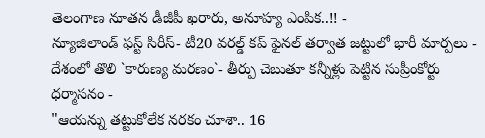తెలంగాణ నూతన డీజీపీ ఖరారు, అనూహ్య ఎంపిక..!! -
న్యూజిలాండ్ ఫస్ట్ సిరీస్- టీ20 వరల్డ్ కప్ ఫైనల్ తర్వాత జట్టులో భారీ మార్పలు -
దేశంలో తొలి `కారుణ్య మరణం`- తీర్పు చెబుతూ కన్నీళ్లు పెట్టిన సుప్రీంకోర్టు ధర్మాసనం -
"ఆయన్ను తట్టుకోలేక నరకం చూశా.. 16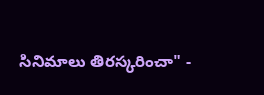సినిమాలు తిరస్కరించా" -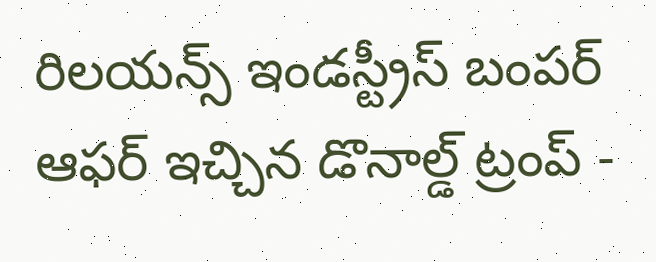రిలయన్స్ ఇండస్ట్రీస్ బంపర్ ఆఫర్ ఇచ్చిన డొనాల్డ్ ట్రంప్ -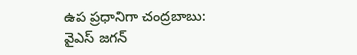ఉప ప్రధానిగా చంద్రబాబు: వైఎస్ జగన్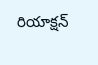రియాక్షన్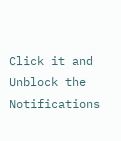Click it and Unblock the Notifications